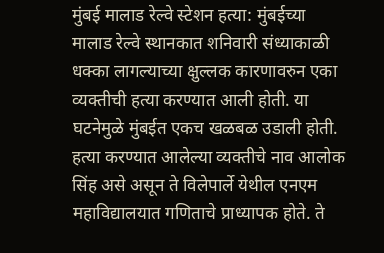मुंबई मालाड रेल्वे स्टेशन हत्या: मुंबईच्या मालाड रेल्वे स्थानकात शनिवारी संध्याकाळी धक्का लागल्याच्या क्षुल्लक कारणावरुन एका व्यक्तीची हत्या करण्यात आली होती. या घटनेमुळे मुंबईत एकच खळबळ उडाली होती. हत्या करण्यात आलेल्या व्यक्तीचे नाव आलोक सिंह असे असून ते विलेपार्ले येथील एनएम महाविद्यालयात गणिताचे प्राध्यापक होते. ते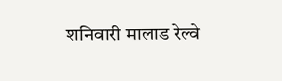शनिवारी मालाड रेल्वे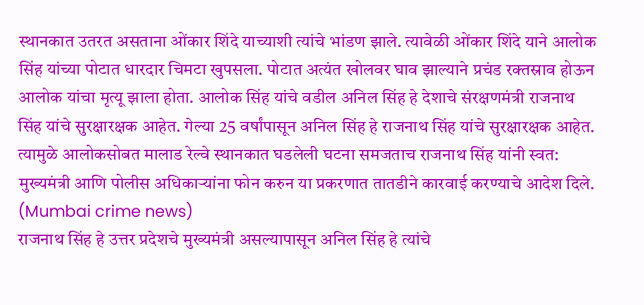स्थानकात उतरत असताना ओंकार शिंदे याच्याशी त्यांचे भांडण झाले. त्यावेळी ओंकार शिंदे याने आलोक सिंह यांच्या पोटात धारदार चिमटा खुपसला. पोटात अत्यंत खोलवर घाव झाल्याने प्रचंड रक्तस्राव होऊन आलोक यांचा मृत्यू झाला होता. आलोक सिंह यांचे वडील अनिल सिंह हे देशाचे संरक्षणमंत्री राजनाथ सिंह यांचे सुरक्षारक्षक आहेत. गेल्या 25 वर्षांपासून अनिल सिंह हे राजनाथ सिंह यांचे सुरक्षारक्षक आहेत. त्यामुळे आलोकसोबत मालाड रेल्वे स्थानकात घडलेली घटना समजताच राजनाथ सिंह यांनी स्वत: मुख्यमंत्री आणि पोलीस अधिकाऱ्यांना फोन करुन या प्रकरणात तातडीने कारवाई करण्याचे आदेश दिले. (Mumbai crime news)
राजनाथ सिंह हे उत्तर प्रदेशचे मुख्यमंत्री असल्यापासून अनिल सिंह हे त्यांचे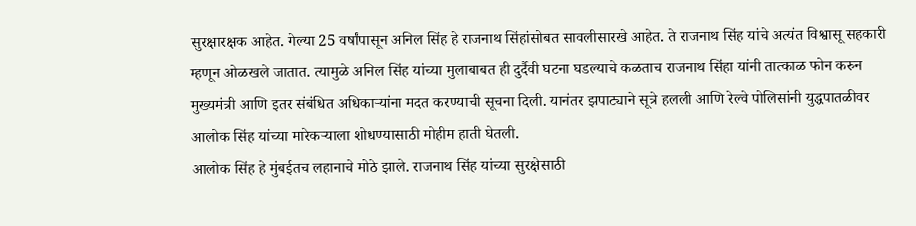सुरक्षारक्षक आहेत. गेल्या 25 वर्षांपासून अनिल सिंह हे राजनाथ सिंहांसोबत सावलीसारखे आहेत. ते राजनाथ सिंह यांचे अत्यंत विश्वासू सहकारी म्हणून ओळखले जातात. त्यामुळे अनिल सिंह यांच्या मुलाबाबत ही दुर्दैवी घटना घडल्याचे कळताच राजनाथ सिंहा यांनी तात्काळ फोन करुन मुख्यमंत्री आणि इतर संबंधित अधिकाऱ्यांना मदत करण्याची सूचना दिली. यानंतर झपाट्याने सूत्रे हलली आणि रेल्वे पोलिसांनी युद्धपातळीवर आलोक सिंह यांच्या मारेकऱ्याला शोधण्यासाठी मोहीम हाती घेतली.
आलोक सिंह हे मुंबईतच लहानाचे मोठे झाले. राजनाथ सिंह यांच्या सुरक्षेसाठी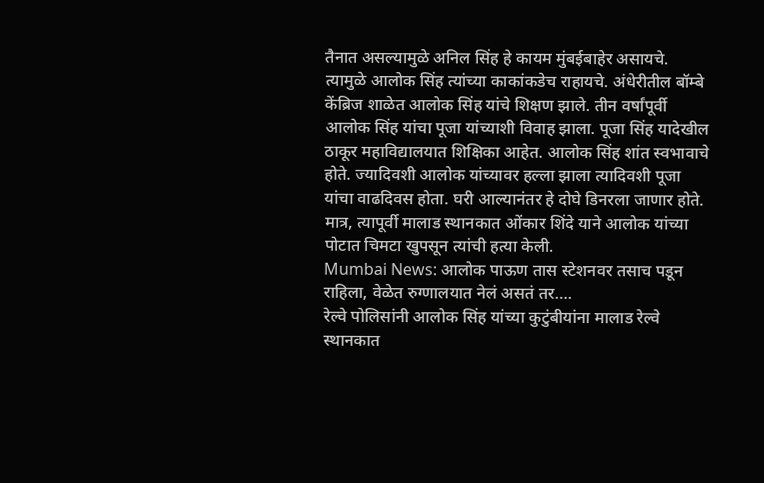तैनात असल्यामुळे अनिल सिंह हे कायम मुंबईबाहेर असायचे. त्यामुळे आलोक सिंह त्यांच्या काकांकडेच राहायचे. अंधेरीतील बॉम्बे केंब्रिज शाळेत आलोक सिंह यांचे शिक्षण झाले. तीन वर्षांपूर्वी आलोक सिंह यांचा पूजा यांच्याशी विवाह झाला. पूजा सिंह यादेखील ठाकूर महाविद्यालयात शिक्षिका आहेत. आलोक सिंह शांत स्वभावाचे होते. ज्यादिवशी आलोक यांच्यावर हल्ला झाला त्यादिवशी पूजा यांचा वाढदिवस होता. घरी आल्यानंतर हे दोघे डिनरला जाणार होते. मात्र, त्यापूर्वी मालाड स्थानकात ओंकार शिंदे याने आलोक यांच्या पोटात चिमटा खुपसून त्यांची हत्या केली.
Mumbai News: आलोक पाऊण तास स्टेशनवर तसाच पडून राहिला, वेळेत रुग्णालयात नेलं असतं तर….
रेल्वे पोलिसांनी आलोक सिंह यांच्या कुटुंबीयांना मालाड रेल्वे स्थानकात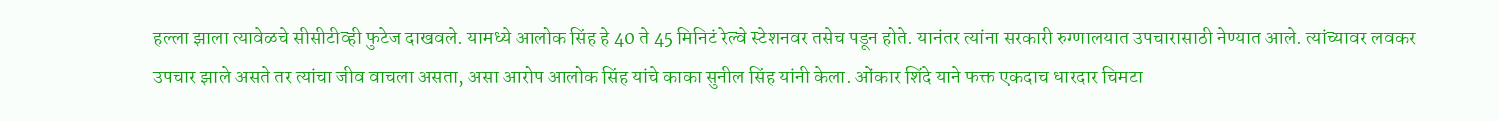हल्ला झाला त्यावेळचे सीसीटीव्ही फुटेज दाखवले. यामध्ये आलोक सिंह हे 40 ते 45 मिनिटं रेल्वे स्टेशनवर तसेच पडून होते. यानंतर त्यांना सरकारी रुग्णालयात उपचारासाठी नेण्यात आले. त्यांच्यावर लवकर उपचार झाले असते तर त्यांचा जीव वाचला असता, असा आरोप आलोक सिंह यांचे काका सुनील सिंह यांनी केला. ओंकार शिंदे याने फक्त एकदाच धारदार चिमटा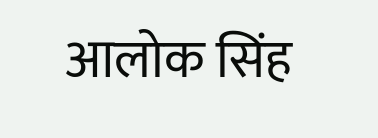आलोक सिंह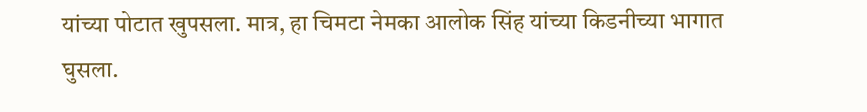यांच्या पोटात खुपसला. मात्र, हा चिमटा नेमका आलोक सिंह यांच्या किडनीच्या भागात घुसला.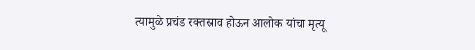त्यामुळे प्रचंड रक्तस्राव होऊन आलोक यांचा मृत्यू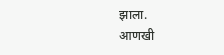झाला.
आणखी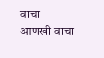वाचा
आणखी वाचा